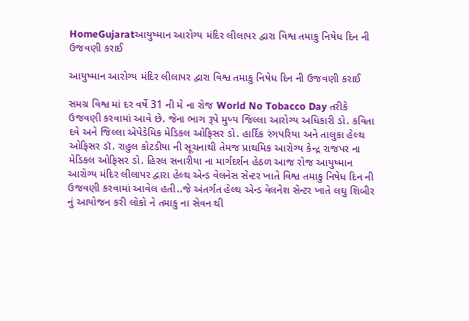HomeGujaratઆયુષ્માન આરોગ્ય મંદિર લીલાપર દ્વારા વિશ્વ તમાકુ નિષેધ દિન ની ઉજવણી કરાઈ

આયુષ્માન આરોગ્ય મંદિર લીલાપર દ્વારા વિશ્વ તમાકુ નિષેધ દિન ની ઉજવણી કરાઈ

સમગ્ર વિશ્વ માં દર વર્ષે 31 ની મે ના રોજ World No Tobacco Day તરીકે ઉજવણી કરવામાં આવે છે. જેના ભાગ રૂપે મુખ્ય જિલ્લા આરોગ્ય અધિકારી ડો. કવિતા દવે અને જિલ્લા એપેડેમિક મેડિકલ ઓફિસર ડો. હાર્દિક રંગપરિયા અને તાલુકા હેલ્થ ઓફિસર ડૉ. રાહુલ કોટડીયા ની સૂચનાથી તેમજ પ્રાથમિક આરોગ્ય કેન્દ્ર રાજપર ના મેડિકલ ઓફિસર ડો. હિરલ સનારીયા ના માર્ગદર્શન હેઠળ આજ રોજ આયુષ્માન આરોગ્ય મંદિર લીલાપર દ્વારા હેલ્થ એન્ડ વેલનેસ સેન્ટર ખાતે વિશ્વ તમાકુ નિષેધ દિન ની ઉજવણી કરવામાં આવેલ હતી..જે અંતર્ગત હેલ્થ એન્ડ વેલનેશ સેન્ટર ખાતે લઘુ શિબીર નું આયોજન કરી લોકો ને તમાકુ ના સેવન થી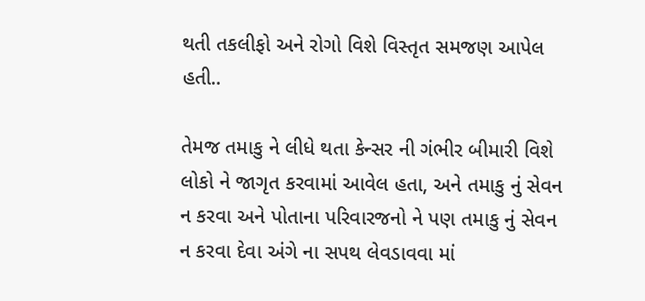થતી તકલીફો અને રોગો વિશે વિસ્તૃત સમજણ આપેલ હતી..

તેમજ તમાકુ ને લીધે થતા કેન્સર ની ગંભીર બીમારી વિશે લોકો ને જાગૃત કરવામાં આવેલ હતા, અને તમાકુ નું સેવન ન કરવા અને પોતાના પરિવારજનો ને પણ તમાકુ નું સેવન ન કરવા દેવા અંગે ના સપથ લેવડાવવા માં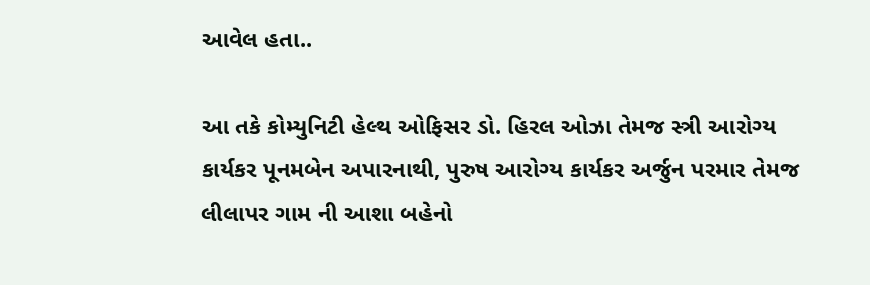આવેલ હતા..

આ તકે કોમ્યુનિટી હેલ્થ ઓફિસર ડો. હિરલ ઓઝા તેમજ સ્ત્રી આરોગ્ય કાર્યકર પૂનમબેન અપારનાથી, પુરુષ આરોગ્ય કાર્યકર અર્જુન પરમાર તેમજ લીલાપર ગામ ની આશા બહેનો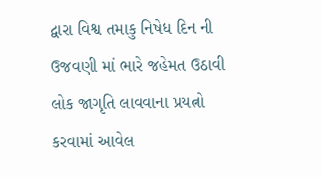દ્વારા વિશ્વ તમાકુ નિષેધ દિન ની ઉજવણી માં ભારે જહેમત ઉઠાવી લોક જાગૃતિ લાવવાના પ્રયત્નો કરવામાં આવેલ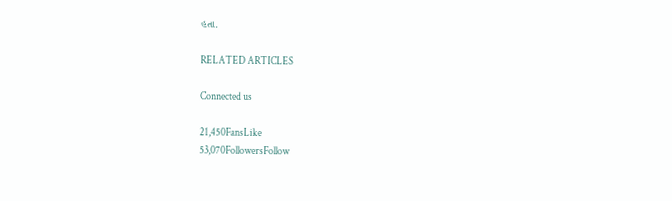હતા.

RELATED ARTICLES

Connected us

21,450FansLike
53,070FollowersFollow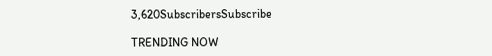3,620SubscribersSubscribe

TRENDING NOW